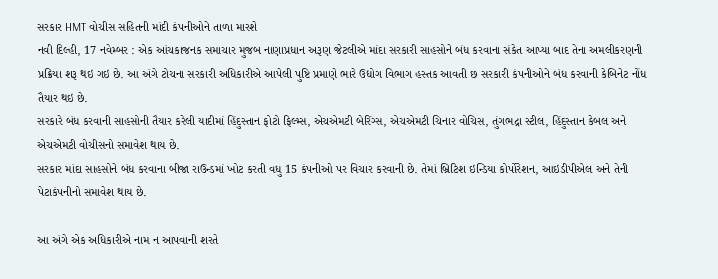સરકાર HMT વોચીસ સહિતની માંદી કંપનીઓને તાળા મારશે
નવી દિલ્હી, 17 નવેમ્બર : એક આંચકાજનક સમાચાર મુજબ નાણાપ્રધાન અરૂણ જેટલીએ માંદા સરકારી સાહસોને બંધ કરવાના સંકેત આપ્યા બાદ તેના અમલીકરણની પ્રક્રિયા શરૂ થઇ ગઇ છે. આ અંગે ટોચના સરકારી અધિકારીએ આપેલી પુષ્ટિ પ્રમાણે ભારે ઉદ્યોગ વિભાગ હસ્તક આવતી છ સરકારી કંપનીઓને બંધ કરવાની કેબિનેટ નોંધ તૈયાર થઇ છે.
સરકારે બંધ કરવાની સાહસોની તૈયાર કરેલી યાદીમાં હિંદુસ્તાન ફોટો ફિલ્મ્સ, એચએમટી બેરિંગ્સ, એચએમટી ચિનાર વોચિસ, તુંગભદ્રા સ્ટીલ, હિંદુસ્તાન કેબલ અને એચએમટી વોચીસનો સમાવેશ થાય છે.
સરકાર માંદા સાહસોને બંધ કરવાના બીજા રાઉન્ડમાં ખોટ કરતી વધુ 15 કંપનીઓ પર વિચાર કરવાની છે. તેમાં બ્રિટિશ ઇન્ડિયા કોર્પોરેશન, આઇડીપીએલ અને તેની પેટાકંપનીનો સમાવેશ થાય છે.

આ અંગે એક અધિકારીએ નામ ન આપવાની શરતે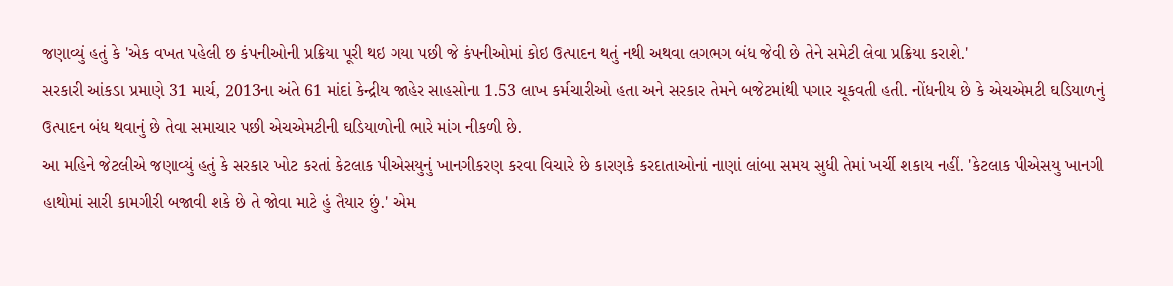જણાવ્યું હતું કે 'એક વખત પહેલી છ કંપનીઓની પ્રક્રિયા પૂરી થઇ ગયા પછી જે કંપનીઓમાં કોઇ ઉત્પાદન થતું નથી અથવા લગભગ બંધ જેવી છે તેને સમેટી લેવા પ્રક્રિયા કરાશે.'
સરકારી આંકડા પ્રમાણે 31 માર્ચ, 2013ના અંતે 61 માંદાં કેન્દ્રીય જાહેર સાહસોના 1.53 લાખ કર્મચારીઓ હતા અને સરકાર તેમને બજેટમાંથી પગાર ચૂકવતી હતી. નોંધનીય છે કે એચએમટી ઘડિયાળનું ઉત્પાદન બંધ થવાનું છે તેવા સમાચાર પછી એચએમટીની ઘડિયાળોની ભારે માંગ નીકળી છે.
આ મહિને જેટલીએ જણાવ્યું હતું કે સરકાર ખોટ કરતાં કેટલાક પીએસયુનું ખાનગીકરણ કરવા વિચારે છે કારણકે કરદાતાઓનાં નાણાં લાંબા સમય સુધી તેમાં ખર્ચી શકાય નહીં. 'કેટલાક પીએસયુ ખાનગી હાથોમાં સારી કામગીરી બજાવી શકે છે તે જોવા માટે હું તૈયાર છું.' એમ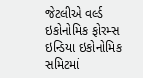જેટલીએ વર્લ્ડ ઇકોનોમિક ફોરમ્સ ઇન્ડિયા ઇકોનોમિક સમિટમાં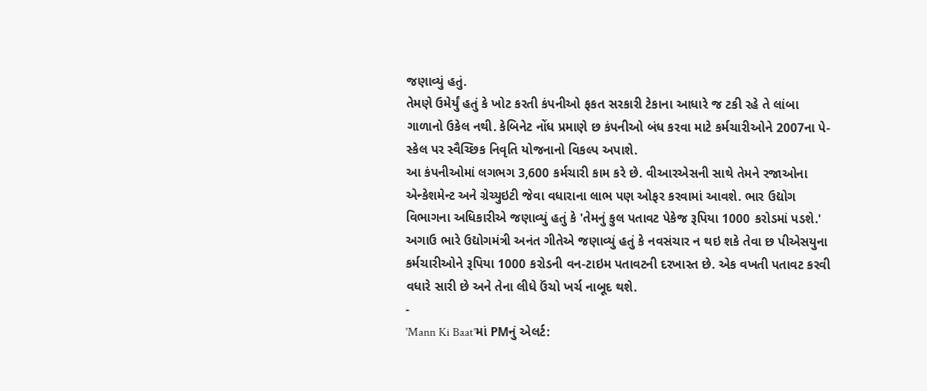જણાવ્યું હતું.
તેમણે ઉમેર્યું હતું કે ખોટ કરતી કંપનીઓ ફકત સરકારી ટેકાના આધારે જ ટકી રહે તે લાંબા ગાળાનો ઉકેલ નથી. કેબિનેટ નોંધ પ્રમાણે છ કંપનીઓ બંધ કરવા માટે કર્મચારીઓને 2007ના પે-સ્કેલ પર સ્વૈચ્છિક નિવૃતિ યોજનાનો વિકલ્પ અપાશે.
આ કંપનીઓમાં લગભગ 3,600 કર્મચારી કામ કરે છે. વીઆરએસની સાથે તેમને રજાઓના એન્કેશમેન્ટ અને ગ્રેચ્યુઇટી જેવા વધારાના લાભ પણ ઓફર કરવામાં આવશે. ભાર ઉદ્યોગ વિભાગના અધિકારીએ જણાવ્યું હતું કે 'તેમનું કુલ પતાવટ પેકેજ રૂપિયા 1000 કરોડમાં પડશે.'
અગાઉ ભારે ઉદ્યોગમંત્રી અનંત ગીતેએ જણાવ્યું હતું કે નવસંચાર ન થઇ શકે તેવા છ પીએસયુના કર્મચારીઓને રૂપિયા 1000 કરોડની વન-ટાઇમ પતાવટની દરખાસ્ત છે. એક વખતી પતાવટ કરવી વધારે સારી છે અને તેના લીધે ઉંચો ખર્ચ નાબૂદ થશે.
-
'Mann Ki Baat'માં PMનું એલર્ટ: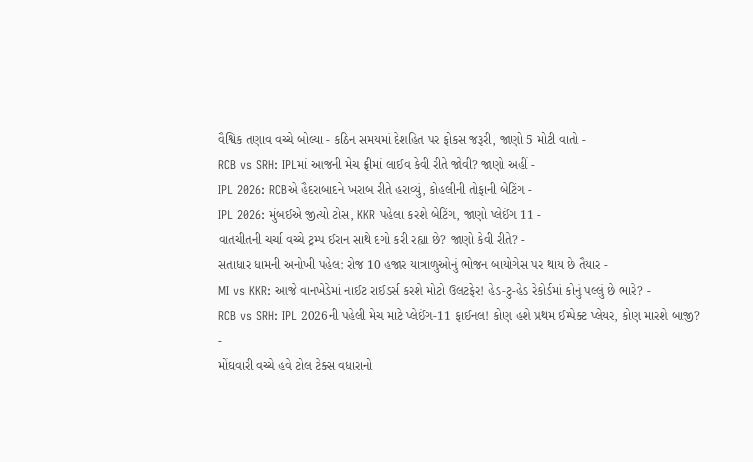વૈશ્વિક તણાવ વચ્ચે બોલ્યા - કઠિન સમયમાં દેશહિત પર ફોકસ જરૂરી, જાણો 5 મોટી વાતો -
RCB vs SRH: IPLમાં આજની મેચ ફ્રીમાં લાઈવ કેવી રીતે જોવી? જાણો અહીં -
IPL 2026: RCBએ હૈદરાબાદને ખરાબ રીતે હરાવ્યું, કોહલીની તોફાની બેટિંગ -
IPL 2026: મુંબઈએ જીત્યો ટોસ, KKR પહેલા કરશે બેટિંગ, જાણો પ્લેઈંગ 11 -
વાતચીતની ચર્ચા વચ્ચે ટ્રમ્પ ઈરાન સાથે દગો કરી રહ્યા છે? જાણો કેવી રીતે? -
સતાધાર ધામની અનોખી પહેલ: રોજ 10 હજાર યાત્રાળુઓનું ભોજન બાયોગેસ પર થાય છે તૈયાર -
MI vs KKR: આજે વાનખેડેમાં નાઈટ રાઈડર્સ કરશે મોટો ઉલટફેર! હેડ-ટુ-હેડ રેકોર્ડમાં કોનું પલ્લું છે ભારે? -
RCB vs SRH: IPL 2026ની પહેલી મેચ માટે પ્લેઈંગ-11 ફાઈનલ! કોણ હશે પ્રથમ ઈમ્પેક્ટ પ્લેયર, કોણ મારશે બાજી? -
મોંઘવારી વચ્ચે હવે ટોલ ટેક્સ વધારાનો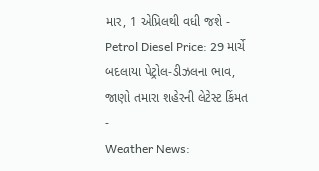માર, 1 એપ્રિલથી વધી જશે -
Petrol Diesel Price: 29 માર્ચે બદલાયા પેટ્રોલ-ડીઝલના ભાવ, જાણો તમારા શહેરની લેટેસ્ટ કિંમત -
Weather News: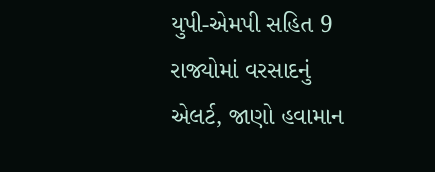યુપી-એમપી સહિત 9 રાજ્યોમાં વરસાદનું એલર્ટ, જાણો હવામાન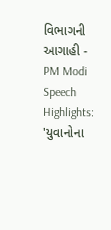વિભાગની આગાહી -
PM Modi Speech Highlights: 'યુવાનોના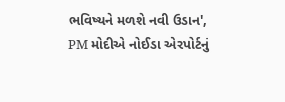ભવિષ્યને મળશે નવી ઉડાન', PM મોદીએ નોઈડા એરપોર્ટનું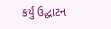કર્યું ઉદ્ઘાટન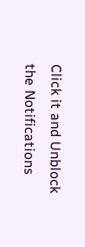Click it and Unblock the Notifications